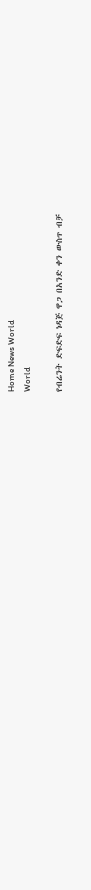Home News World
World

የብሬንት ድፍድፍ ነዳጅ ዋጋ በአንድ ቀን ውስጥ ብቻ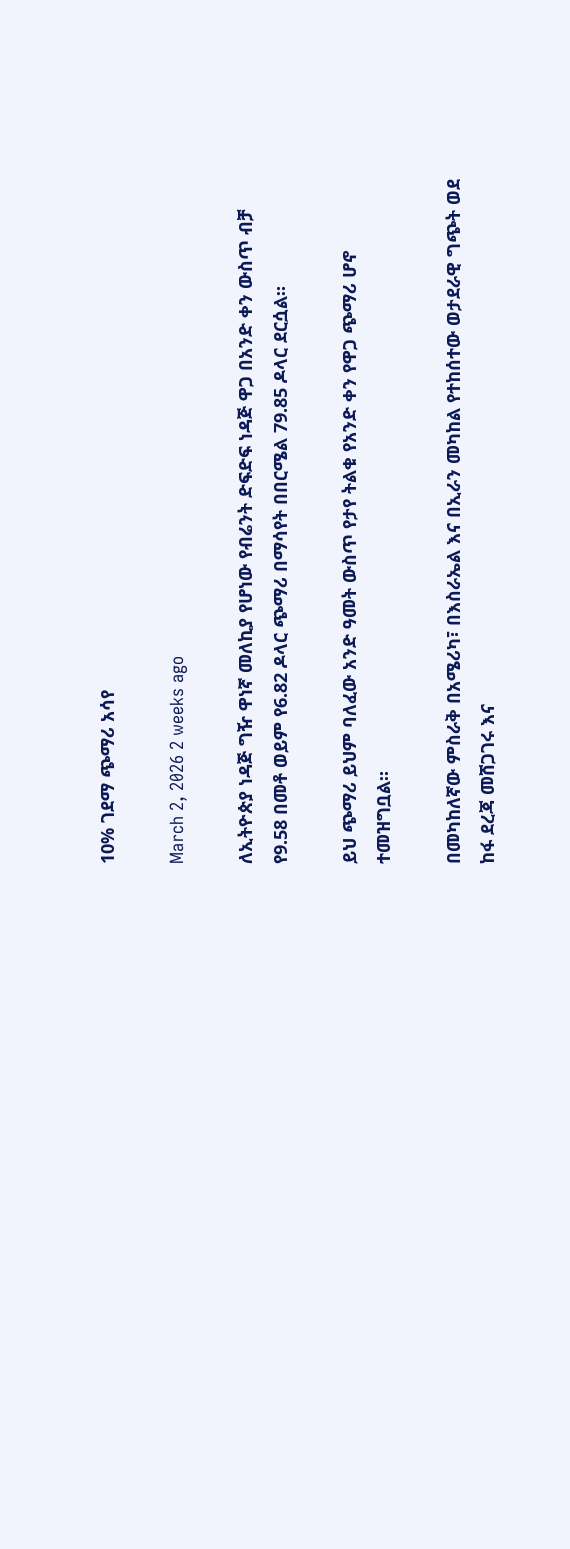10% ገደማ ጭማሪ አሳየ

March 2, 2026 2 weeks ago

ለኢትዮጵያ ነዳጅ ግዥ ዋነኛ መለኪያ የሆነው የብሬንት ድፍድፍ ነዳጅ ዋጋ በአንድ ቀን ውስጥ ብቻ የ9.58 በመቶ ወይም የ6.82 ዶላር ጭማሪ በማሳየት በበርሜል 79.85 ዶላር ደርሷል።

ይህ ጭማሪ ይህም ባለፈው አንድ ዓመት ውስጥ የታየ ትልቁ የአንድ ቀን የዋጋ ጭማሪ ሆኖ ተመዝግቧል።

በመካከለኛው ምስራቅ በአሜሪካ፣ በእስራኤል እና በኢራን መካከል የተከሰተው ወታደራዊ ግጭት ወደ ከፋ ደረጃ መሸጋገሩ እና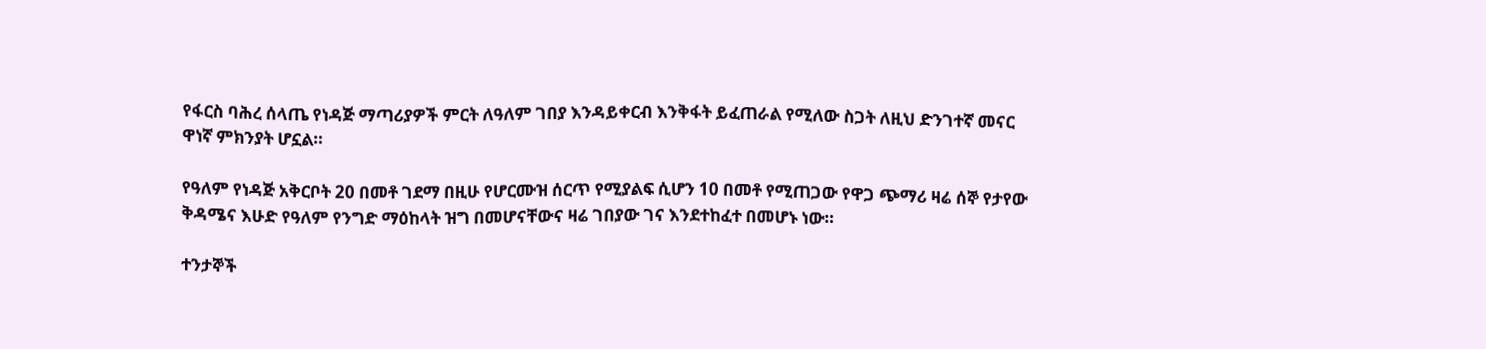የፋርስ ባሕረ ሰላጤ የነዳጅ ማጣሪያዎች ምርት ለዓለም ገበያ እንዳይቀርብ እንቅፋት ይፈጠራል የሚለው ስጋት ለዚህ ድንገተኛ መናር ዋነኛ ምክንያት ሆኗል።

የዓለም የነዳጅ አቅርቦት 20 በመቶ ገደማ በዚሁ የሆርሙዝ ሰርጥ የሚያልፍ ሲሆን 10 በመቶ የሚጠጋው የዋጋ ጭማሪ ዛሬ ሰኞ የታየው ቅዳሜና እሁድ የዓለም የንግድ ማዕከላት ዝግ በመሆናቸውና ዛሬ ገበያው ገና እንደተከፈተ በመሆኑ ነው።

ተንታኞች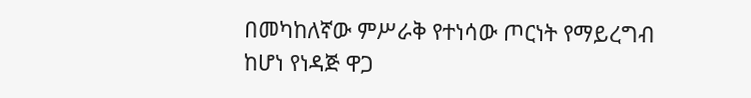በመካከለኛው ምሥራቅ የተነሳው ጦርነት የማይረግብ ከሆነ የነዳጅ ዋጋ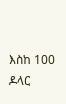እስከ 100 ዶላር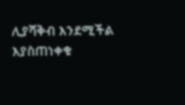ሊያሻቅብ እንደሚችል እያስጠነቀቁ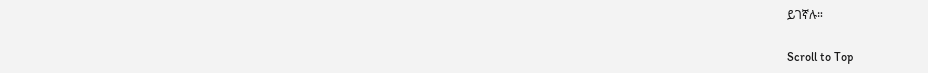ይገኛሉ።

Scroll to Top